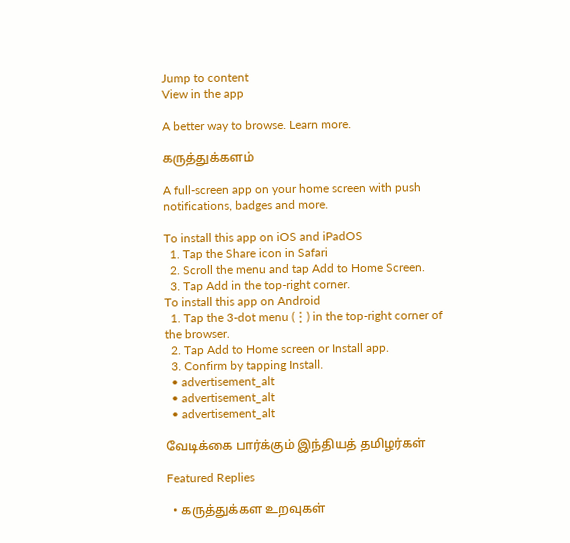Jump to content
View in the app

A better way to browse. Learn more.

கருத்துக்களம்

A full-screen app on your home screen with push notifications, badges and more.

To install this app on iOS and iPadOS
  1. Tap the Share icon in Safari
  2. Scroll the menu and tap Add to Home Screen.
  3. Tap Add in the top-right corner.
To install this app on Android
  1. Tap the 3-dot menu (⋮) in the top-right corner of the browser.
  2. Tap Add to Home screen or Install app.
  3. Confirm by tapping Install.
  • advertisement_alt
  • advertisement_alt
  • advertisement_alt

வேடிக்கை பார்க்கும் இந்தியத் தமிழர்கள்

Featured Replies

  • கருத்துக்கள உறவுகள்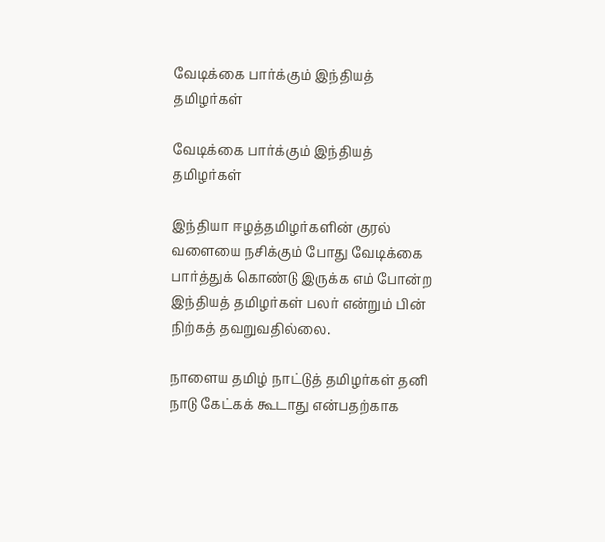வேடிக்கை பார்க்கும் இந்தியத் தமிழர்கள்

வேடிக்கை பார்க்கும் இந்தியத் தமிழர்கள்

இந்தியா ஈழத்தமிழர்களின் குரல் வளையை நசிக்கும் போது வேடிக்கை பார்த்துக் கொண்டு இருக்க எம் போன்ற இந்தியத் தமிழர்கள் பலர் என்றும் பின் நிற்கத் தவறுவதில்லை.

நாளைய தமிழ் நாட்டுத் தமிழர்கள் தனி நாடு கேட்கக் கூடாது என்பதற்காக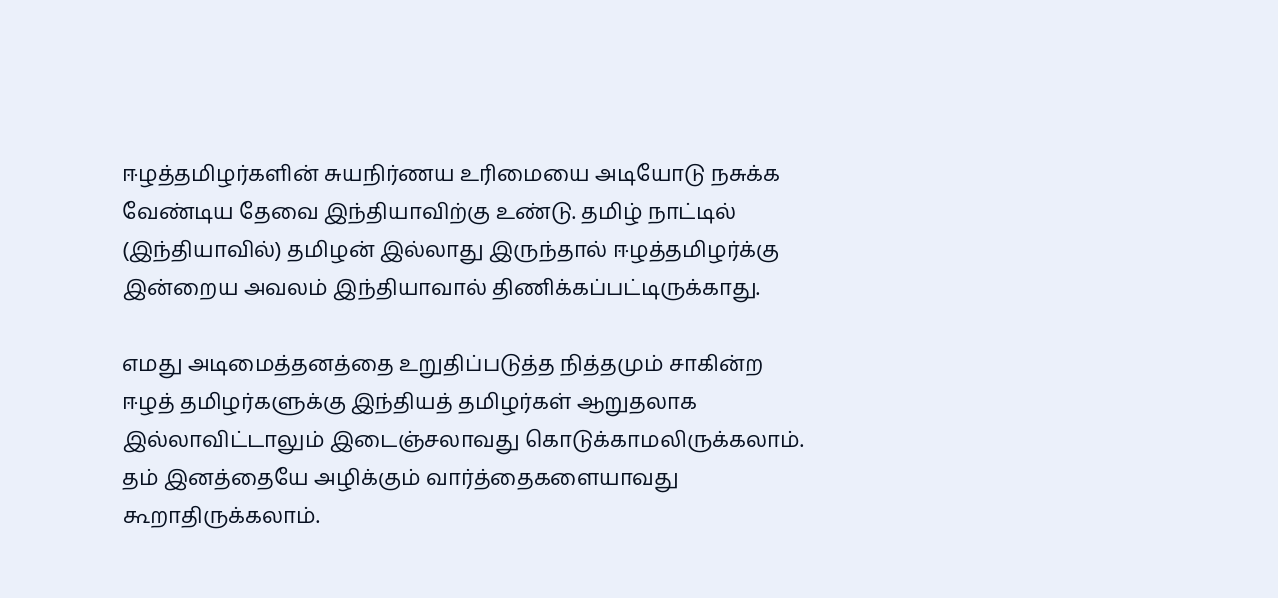ஈழத்தமிழர்களின் சுயநிர்ணய உரிமையை அடியோடு நசுக்க வேண்டிய தேவை இந்தியாவிற்கு உண்டு. தமிழ் நாட்டில் (இந்தியாவில்) தமிழன் இல்லாது இருந்தால் ஈழத்தமிழர்க்கு இன்றைய அவலம் இந்தியாவால் திணிக்கப்பட்டிருக்காது.

எமது அடிமைத்தனத்தை உறுதிப்படுத்த நித்தமும் சாகின்ற ஈழத் தமிழர்களுக்கு இந்தியத் தமிழர்கள் ஆறுதலாக இல்லாவிட்டாலும் இடைஞ்சலாவது கொடுக்காமலிருக்கலாம். தம் இனத்தையே அழிக்கும் வார்த்தைகளையாவது கூறாதிருக்கலாம்.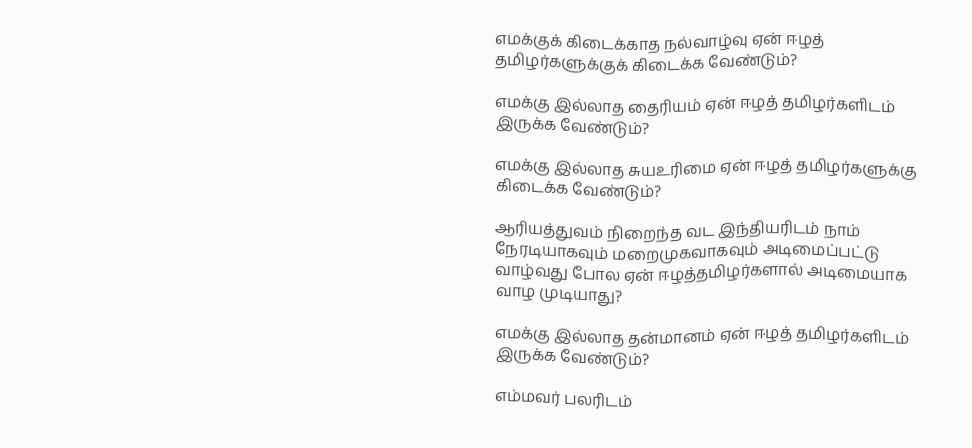எமக்குக் கிடைக்காத நல்வாழ்வு ஏன் ஈழத் தமிழர்களுக்குக் கிடைக்க வேண்டும்?

எமக்கு இல்லாத தைரியம் ஏன் ஈழத் தமிழர்களிடம் இருக்க வேண்டும்?

எமக்கு இல்லாத சுயஉரிமை ஏன் ஈழத் தமிழர்களுக்கு கிடைக்க வேண்டும்?

ஆரியத்துவம் நிறைந்த வட இந்தியரிடம் நாம் நேரடியாகவும் மறைமுகவாகவும் அடிமைப்பட்டு வாழ்வது போல ஏன் ஈழத்தமிழர்களால் அடிமையாக வாழ முடியாது?

எமக்கு இல்லாத தன்மானம் ஏன் ஈழத் தமிழர்களிடம் இருக்க வேண்டும்?

எம்மவர் பலரிடம்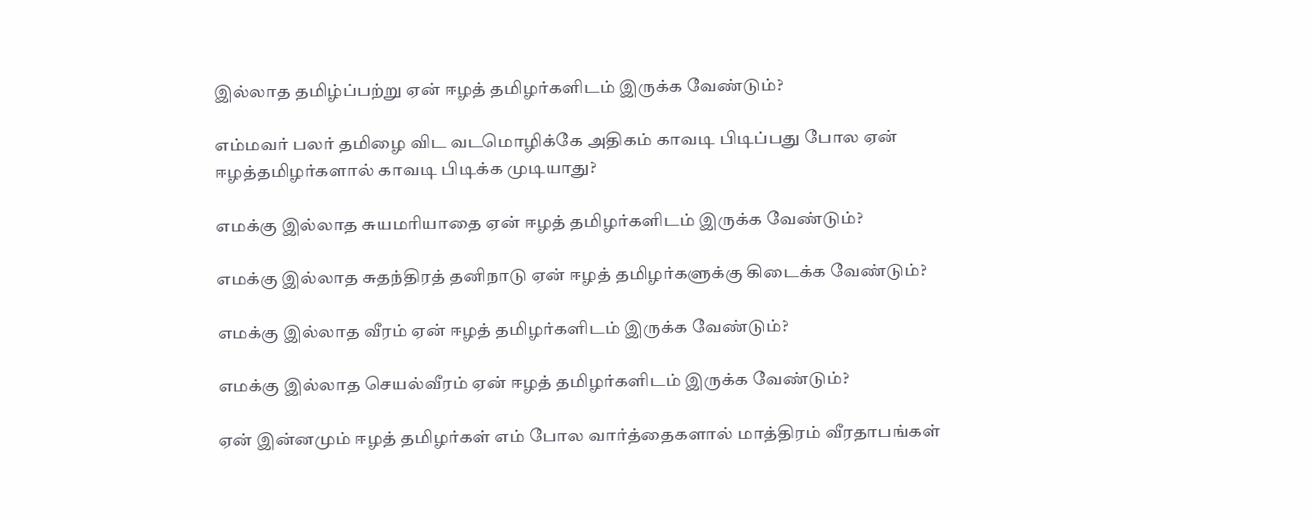இல்லாத தமிழ்ப்பற்று ஏன் ஈழத் தமிழர்களிடம் இருக்க வேண்டும்?

எம்மவர் பலர் தமிழை விட வடமொழிக்கே அதிகம் காவடி பிடிப்பது போல ஏன் ஈழத்தமிழர்களால் காவடி பிடிக்க முடியாது?

எமக்கு இல்லாத சுயமரியாதை ஏன் ஈழத் தமிழர்களிடம் இருக்க வேண்டும்?

எமக்கு இல்லாத சுதந்திரத் தனிநாடு ஏன் ஈழத் தமிழர்களுக்கு கிடைக்க வேண்டும்?

எமக்கு இல்லாத வீரம் ஏன் ஈழத் தமிழர்களிடம் இருக்க வேண்டும்?

எமக்கு இல்லாத செயல்வீரம் ஏன் ஈழத் தமிழர்களிடம் இருக்க வேண்டும்?

ஏன் இன்னமும் ஈழத் தமிழர்கள் எம் போல வார்த்தைகளால் மாத்திரம் வீரதாபங்கள்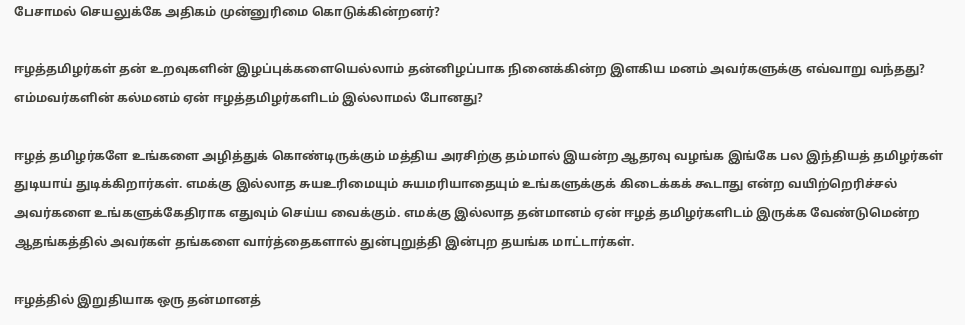பேசாமல் செயலுக்கே அதிகம் முன்னுரிமை கொடுக்கின்றனர்?

ஈழத்தமிழர்கள் தன் உறவுகளின் இழப்புக்களையெல்லாம் தன்னிழப்பாக நினைக்கின்ற இளகிய மனம் அவர்களுக்கு எவ்வாறு வந்தது? எம்மவர்களின் கல்மனம் ஏன் ஈழத்தமிழர்களிடம் இல்லாமல் போனது?

ஈழத் தமிழர்களே உங்களை அழித்துக் கொண்டிருக்கும் மத்திய அரசிற்கு தம்மால் இயன்ற ஆதரவு வழங்க இங்கே பல இந்தியத் தமிழர்கள் துடியாய் துடிக்கிறார்கள். எமக்கு இல்லாத சுயஉரிமையும் சுயமரியாதையும் உங்களுக்குக் கிடைக்கக் கூடாது என்ற வயிற்றெரிச்சல் அவர்களை உங்களுக்கேதிராக எதுவும் செய்ய வைக்கும். எமக்கு இல்லாத தன்மானம் ஏன் ஈழத் தமிழர்களிடம் இருக்க வேண்டுமென்ற ஆதங்கத்தில் அவர்கள் தங்களை வார்த்தைகளால் துன்புறுத்தி இன்புற தயங்க மாட்டார்கள்.

ஈழத்தில் இறுதியாக ஒரு தன்மானத்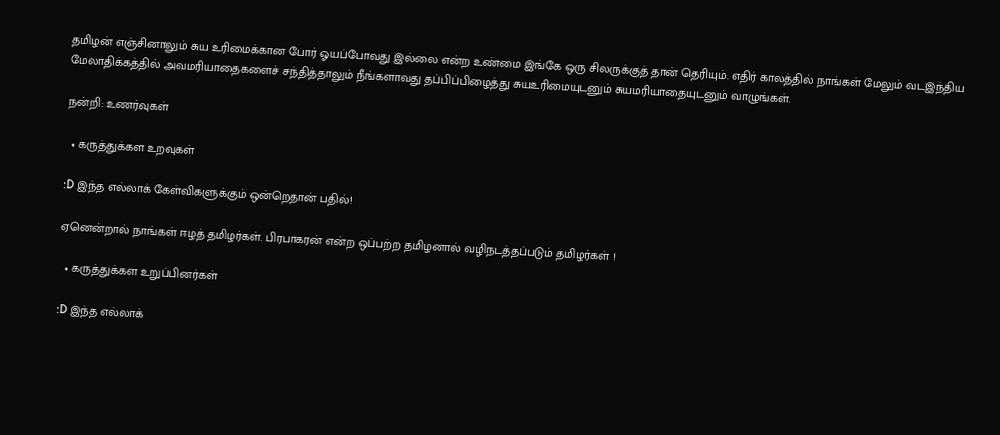தமிழன் எஞ்சினாலும் சுய உரிமைக்கான போர் ஓயப்போவது இல்லை என்ற உண்மை இங்கே ஒரு சிலருக்குத் தான் தெரியும். எதிர் காலத்தில் நாங்கள் மேலும் வடஇந்திய மேலாதிக்கத்தில் அவமரியாதைகளைச் சந்தித்தாலும் நீங்களாவது தப்பிப்பிழைத்து சுயஉரிமையுடனும் சுயமரியாதையுடனும் வாழுங்கள்.

நன்றி: உணர்வுகள்

  • கருத்துக்கள உறவுகள்

:D இந்த எல்லாக் கேள்விகளுக்கும் ஒன்றெதான் பதில்!

ஏனென்றால் நாங்கள் ஈழத் தமிழர்கள். பிரபாகரன் என்ற ஒப்பற்ற தமிழனால் வழிநடத்தப்படும் தமிழர்கள் !

  • கருத்துக்கள உறுப்பினர்கள்

:D இந்த எல்லாக்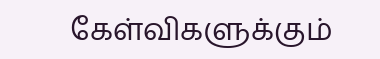கேள்விகளுக்கும்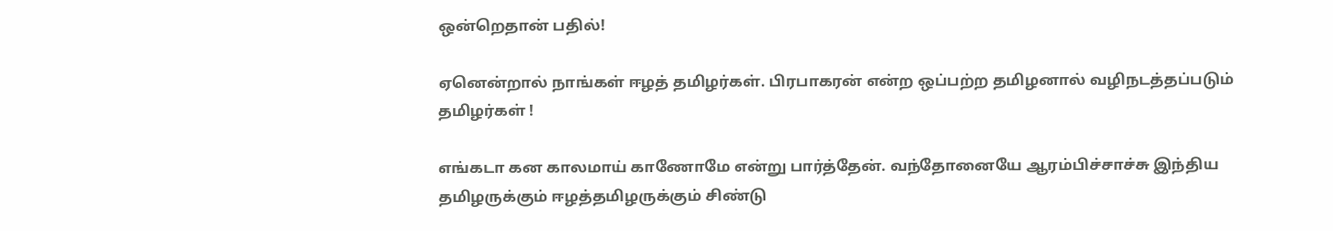ஒன்றெதான் பதில்!

ஏனென்றால் நாங்கள் ஈழத் தமிழர்கள். பிரபாகரன் என்ற ஒப்பற்ற தமிழனால் வழிநடத்தப்படும் தமிழர்கள் !

எங்கடா கன காலமாய் காணோமே என்று பார்த்தேன். வந்தோனையே ஆரம்பிச்சாச்சு இந்திய தமிழருக்கும் ஈழத்தமிழருக்கும் சிண்டு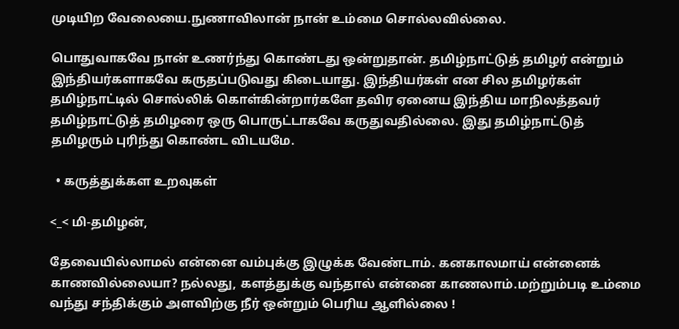முடியிற வேலையை.நுணாவிலான் நான் உம்மை சொல்லவில்லை.

பொதுவாகவே நான் உணர்ந்து கொண்டது ஒன்றுதான். தமிழ்நாட்டுத் தமிழர் என்றும் இந்தியர்களாகவே கருதப்படுவது கிடையாது. இந்தியர்கள் என சில தமிழர்கள் தமிழ்நாட்டில் சொல்லிக் கொள்கின்றார்களே தவிர ஏனைய இந்திய மாநிலத்தவர் தமிழ்நாட்டுத் தமிழரை ஒரு பொருட்டாகவே கருதுவதில்லை. இது தமிழ்நாட்டுத் தமிழரும் புரிந்து கொண்ட விடயமே.

  • கருத்துக்கள உறவுகள்

<_< மி-தமிழன்,

தேவையில்லாமல் என்னை வம்புக்கு இழுக்க வேண்டாம். கனகாலமாய் என்னைக் காணவில்லையா? நல்லது, களத்துக்கு வந்தால் என்னை காணலாம்.மற்றும்படி உம்மை வந்து சந்திக்கும் அளவிற்கு நீர் ஒன்றும் பெரிய ஆளில்லை !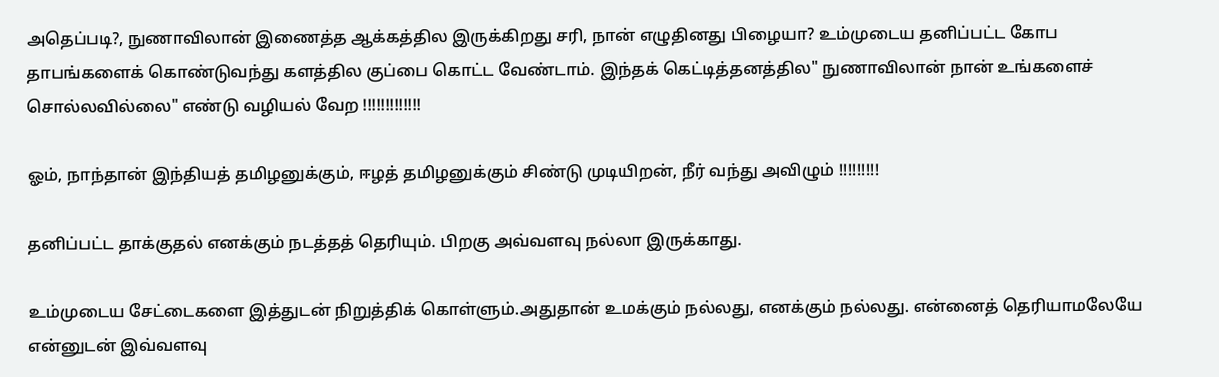அதெப்படி?, நுணாவிலான் இணைத்த ஆக்கத்தில இருக்கிறது சரி, நான் எழுதினது பிழையா? உம்முடைய தனிப்பட்ட கோப தாபங்களைக் கொண்டுவந்து களத்தில குப்பை கொட்ட வேண்டாம். இந்தக் கெட்டித்தனத்தில" நுணாவிலான் நான் உங்களைச் சொல்லவில்லை" எண்டு வழியல் வேற !!!!!!!!!!!!!

ஓம், நாந்தான் இந்தியத் தமிழனுக்கும், ஈழத் தமிழனுக்கும் சிண்டு முடியிறன், நீர் வந்து அவிழும் !!!!!!!!!

தனிப்பட்ட தாக்குதல் எனக்கும் நடத்தத் தெரியும். பிறகு அவ்வளவு நல்லா இருக்காது.

உம்முடைய சேட்டைகளை இத்துடன் நிறுத்திக் கொள்ளும்.அதுதான் உமக்கும் நல்லது, எனக்கும் நல்லது. என்னைத் தெரியாமலேயே என்னுடன் இவ்வளவு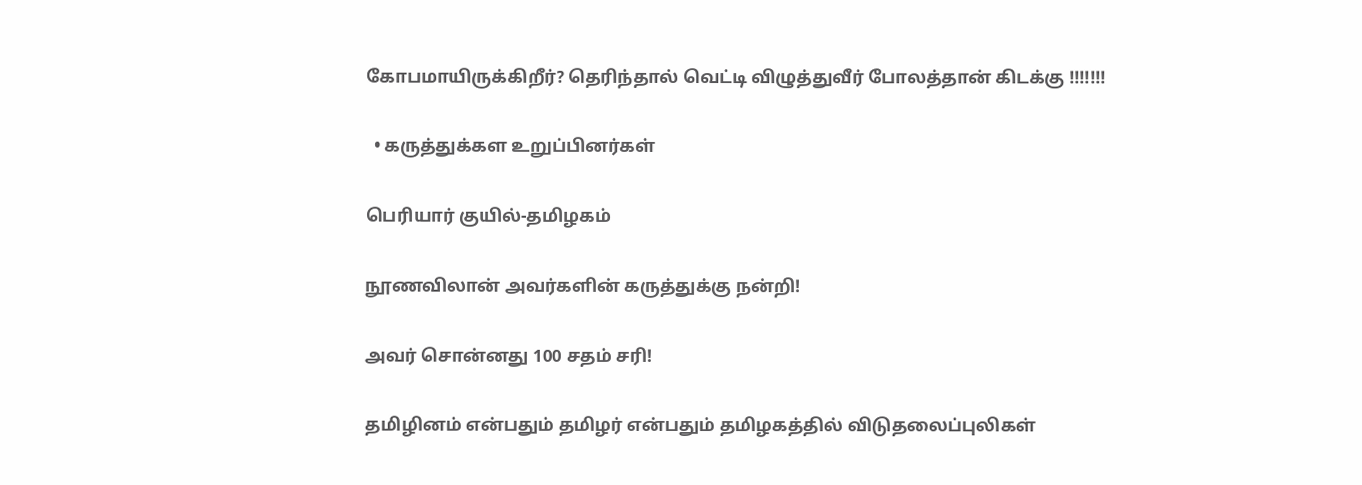கோபமாயிருக்கிறீர்? தெரிந்தால் வெட்டி விழுத்துவீர் போலத்தான் கிடக்கு !!!!!!!

  • கருத்துக்கள உறுப்பினர்கள்

பெரியார் குயில்-தமிழகம்

நூணவிலான் அவர்களின் கருத்துக்கு நன்றி!

அவர் சொன்னது 100 சதம் சரி!

தமிழினம் என்பதும் தமிழர் என்பதும் தமிழகத்தில் விடுதலைப்புலிகள்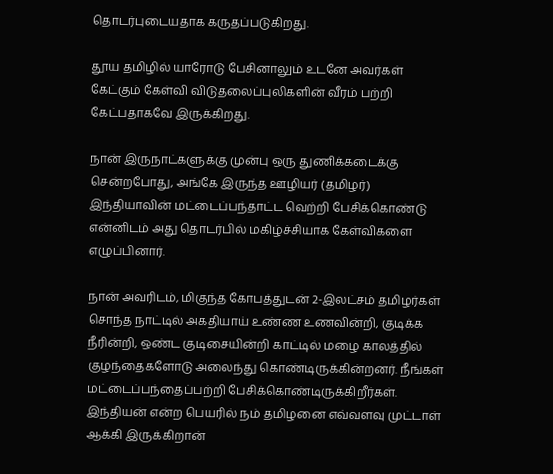தொடர்புடையதாக கருதப்படுகிறது.

தூய தமிழில் யாரோடு பேசினாலும் உடனே அவர்கள் கேட்கும் கேள்வி விடுதலைப்புலிகளின் வீரம் பற்றி கேட்பதாகவே இருக்கிறது.

நான் இருநாட்களுக்கு முன்பு ஒரு துணிக்கடைக்கு சென்றபோது, அங்கே இருந்த ஊழியர் (தமிழர்) இந்தியாவின் மட்டைப்பந்தாட்ட வெற்றி பேசிக்கொண்டு என்னிடம் அது தொடர்பில் மகிழ்ச்சியாக கேள்விகளை எழுப்பினார்.

நான் அவரிடம், மிகுந்த கோபத்துடன் 2-இலட்சம் தமிழர்கள் சொந்த நாட்டில் அகதியாய் உண்ண உணவின்றி, குடிக்க நீரின்றி, ஒண்ட குடிசையின்றி காட்டில் மழை காலத்தில் குழந்தைகளோடு அலைந்து கொண்டிருக்கின்றனர். நீங்கள் மட்டைப்பந்தைப்பற்றி பேசிக்கொண்டிருக்கிறீர்கள். இந்தியன் என்ற பெயரில் நம் தமிழனை எவ்வளவு முட்டாள் ஆக்கி இருக்கிறான்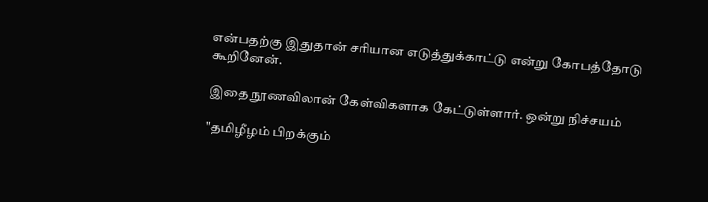என்பதற்கு இதுதான் சரியான எடுத்துக்காட்டு என்று கோபத்தோடு கூறினேன்.

இதை நூணவிலான் கேள்விகளாக கேட்டுள்ளார். ஒன்று நிச்சயம்

"தமிழீழம் பிறக்கும்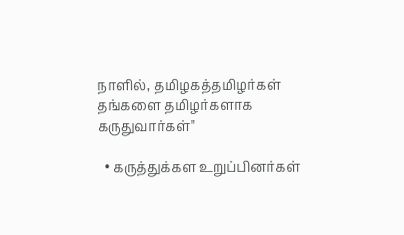நாளில், தமிழகத்தமிழர்கள் தங்களை தமிழர்களாக கருதுவார்கள்"

  • கருத்துக்கள உறுப்பினர்கள்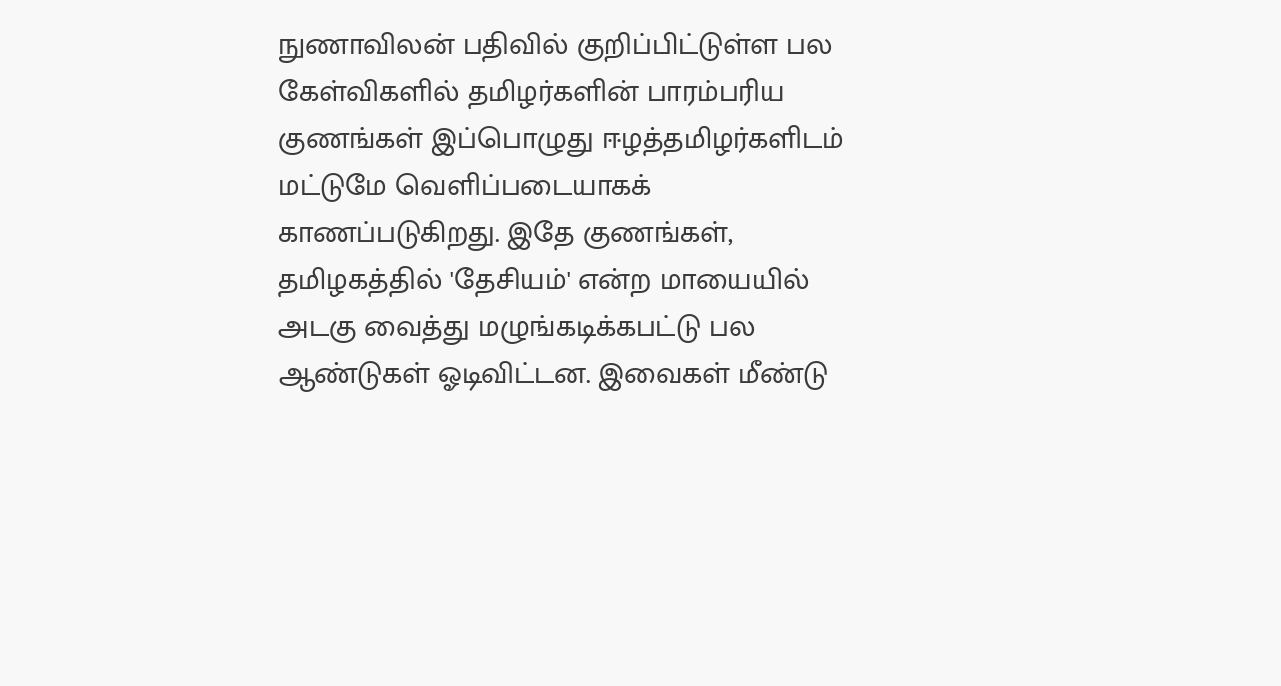நுணாவிலன் பதிவில் குறிப்பிட்டுள்ள பல கேள்விகளில் தமிழர்களின் பாரம்பரிய குணங்கள் இப்பொழுது ஈழத்தமிழர்களிடம் மட்டுமே வெளிப்படையாகக் காணப்படுகிறது. இதே குணங்கள், தமிழகத்தில் 'தேசியம்' என்ற மாயையில் அடகு வைத்து மழுங்கடிக்கபட்டு பல ஆண்டுகள் ஓடிவிட்டன. இவைகள் மீண்டு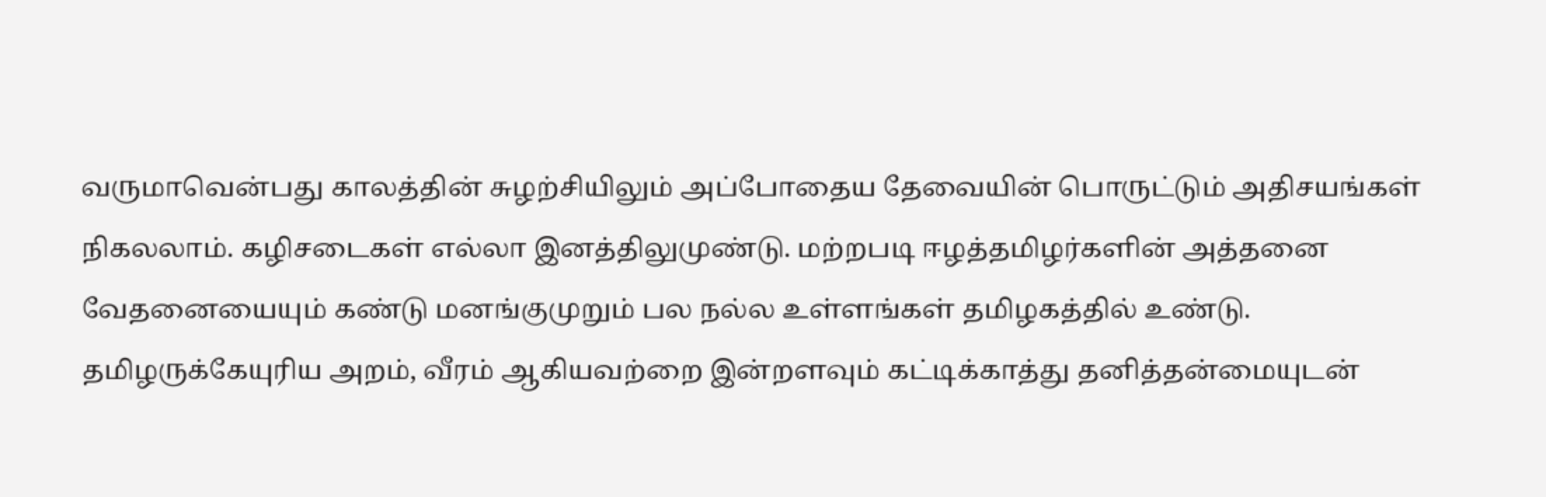வருமாவென்பது காலத்தின் சுழற்சியிலும் அப்போதைய தேவையின் பொருட்டும் அதிசயங்கள் நிகலலாம். கழிசடைகள் எல்லா இனத்திலுமுண்டு. மற்றபடி ஈழத்தமிழர்களின் அத்தனை வேதனையையும் கண்டு மனங்குமுறும் பல நல்ல உள்ளங்கள் தமிழகத்தில் உண்டு. தமிழருக்கேயுரிய அறம், வீரம் ஆகியவற்றை இன்றளவும் கட்டிக்காத்து தனித்தன்மையுடன்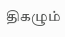திகழும்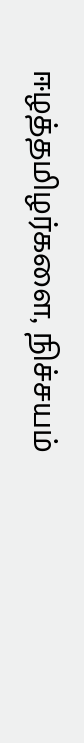ஈழத்தமிழர்களை, நிச்சயம்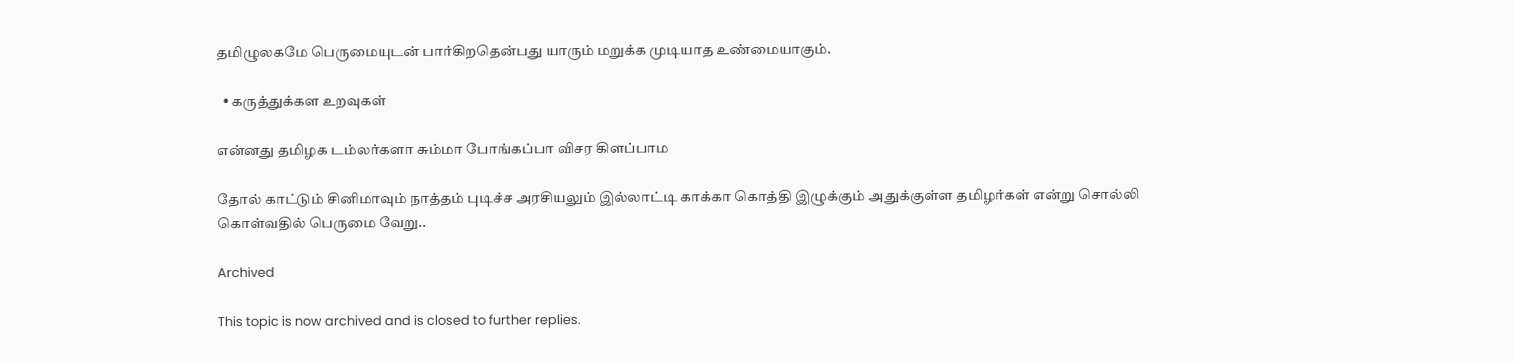தமிழுலகமே பெருமையுடன் பார்கிறதென்பது யாரும் மறுக்க முடியாத உண்மையாகும்.

  • கருத்துக்கள உறவுகள்

என்னது தமிழக டம்லர்களா சும்மா போங்கப்பா விசர கிளப்பாம

தோல் காட்டும் சினிமாவும் நாத்தம் புடிச்ச அரசியலும் இல்லாட்டி காக்கா கொத்தி இழுக்கும் அதுக்குள்ள தமிழர்கள் என்று சொல்லி கொள்வதில் பெருமை வேறு..

Archived

This topic is now archived and is closed to further replies.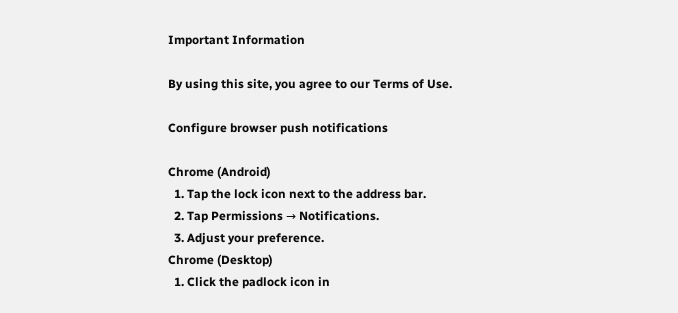Important Information

By using this site, you agree to our Terms of Use.

Configure browser push notifications

Chrome (Android)
  1. Tap the lock icon next to the address bar.
  2. Tap Permissions → Notifications.
  3. Adjust your preference.
Chrome (Desktop)
  1. Click the padlock icon in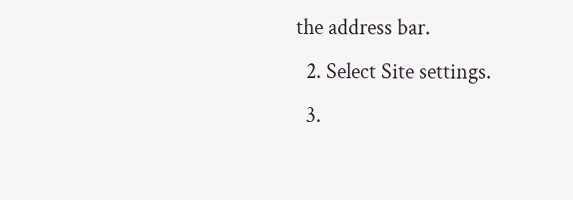the address bar.
  2. Select Site settings.
  3.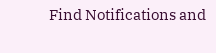Find Notifications and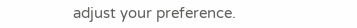adjust your preference.